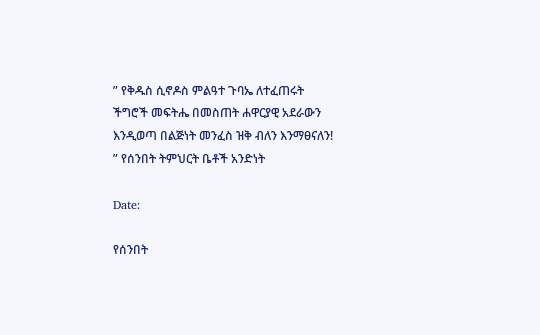” የቅዱስ ሲኖዶስ ምልዓተ ጉባኤ ለተፈጠሩት ችግሮች መፍትሔ በመስጠት ሐዋርያዊ አደራውን እንዲወጣ በልጅነት መንፈስ ዝቅ ብለን እንማፀናለን! ” የሰንበት ትምህርት ቤቶች አንድነት

Date:

የሰንበት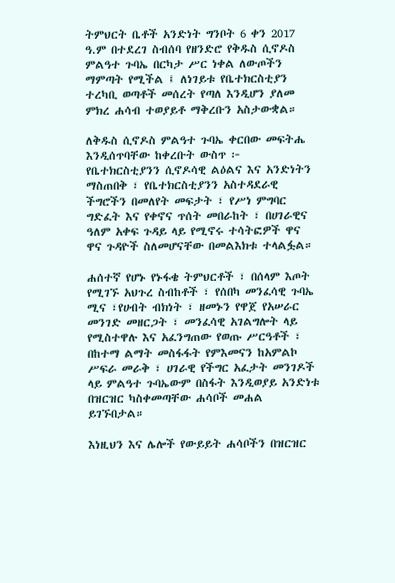ትምህርት ቤቶች አንድነት ግንቦት 6 ቀን 2017 ዓ.ም በተደረገ ስብሰባ የዘንድሮ የቅዱስ ሲኖዶስ ምልዓተ ጉባኤ በርካታ ሥር ነቀል ለውጦችን ማምጣት የሚችል ፤ ለነገይቱ የቤተክርስቲያን ተረካቢ ወጣቶች መሰረት የጣለ እንዲሆን ያለመ ምክረ ሐሳብ ተወያይቶ ማቅረቡን አስታውቋል።

ለቅዱስ ሲኖዶስ ምልዓተ ጉባኤ ቀርበው መፍትሔ እንዲሰጥባቸው ከቀረቡት ውስጥ ፦ የቤተክርስቲያንን ሲኖዶሳዊ ልዕልና እና አንድነትን ማስጠበቅ ፣ የቤተክርስቲያንን አስተዳደራዊ ችግሮችን በመለየት መፍታት ፣ የሥነ ምግባር ግድፈት እና የቀኖና ጥሰት መበራከት ፣ በሀገራዊና ዓለም አቀፍ ጉዳይ ላይ የሚኖሩ ተሳትፎዎች ዋና ዋና ጉዳዮች ስለመሆናቸው በመልእክቱ ተላልፏል።

ሐሰተኛ የሆኑ የኑፋቄ ትምህርቶች ፣ በሰላም እጦት የሚገኙ አህጉረ ስብከቶች ፣ የሰበካ መንፈሳዊ ጉባኤ ሚና ፣የሀብት ብክነት ፣ ዘመኑን የዋጀ የአሠራር መንገድ መዘርጋት ፣ መንፈሳዊ አገልግሎት ላይ የሚስተዋሉ እና አፈንግጠው የወጡ ሥርዓቶች ፣ በከተማ ልማት መስፋፋት የምእመናን ከአምልኮ ሥፍራ መራቅ ፣ ሀገራዊ የችግር አፈታት መንገዶች ላይ ምልዓተ ጉባኤውም በስፋት እንዲወያይ አንድነቱ በዝርዝር ካስቀመጣቸው ሐሳቦች መሐል ይገኙበታል።

እነዚህን እና ሌሎች የውይይት ሐሳቦችን በዝርዝር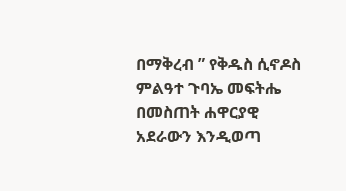በማቅረብ ” የቅዱስ ሲኖዶስ ምልዓተ ጉባኤ መፍትሔ በመስጠት ሐዋርያዊ አደራውን እንዲወጣ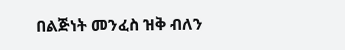በልጅነት መንፈስ ዝቅ ብለን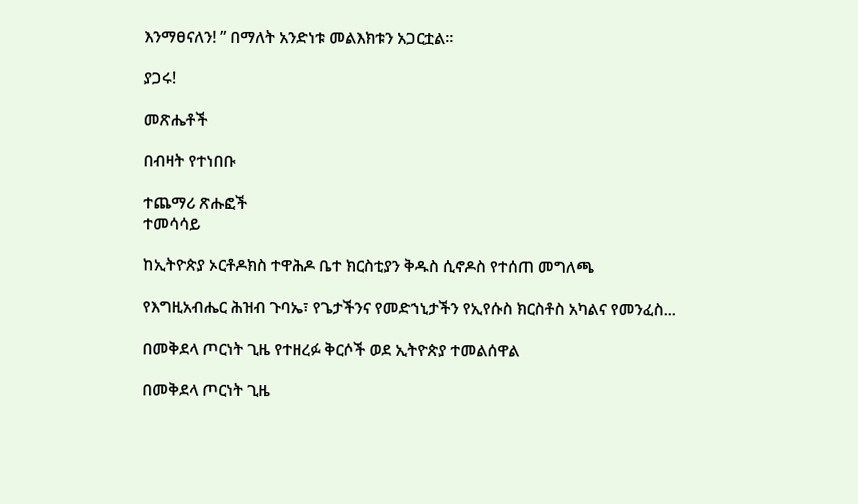እንማፀናለን! ” በማለት አንድነቱ መልእክቱን አጋርቷል።

ያጋሩ!

መጽሔቶች

በብዛት የተነበቡ

ተጨማሪ ጽሑፎች
ተመሳሳይ

ከኢትዮጵያ ኦርቶዶክስ ተዋሕዶ ቤተ ክርስቲያን ቅዱስ ሲኖዶስ የተሰጠ መግለጫ

የእግዚአብሔር ሕዝብ ጉባኤ፣ የጌታችንና የመድኀኒታችን የኢየሱስ ክርስቶስ አካልና የመንፈስ...

በመቅደላ ጦርነት ጊዜ የተዘረፉ ቅርሶች ወደ ኢትዮጵያ ተመልሰዋል

በመቅደላ ጦርነት ጊዜ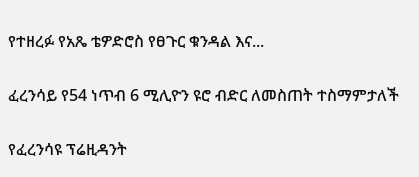የተዘረፉ የአጼ ቴዎድሮስ የፀጉር ቁንዳል እና...

ፈረንሳይ የ54 ነጥብ 6 ሚሊዮን ዩሮ ብድር ለመስጠት ተስማምታለች

የፈረንሳዩ ፕሬዚዳንት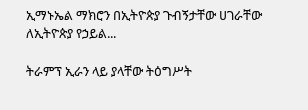ኢማኑኤል ማክሮን በኢትዮጵያ ጉብኝታቸው ሀገራቸው ለኢትዮጵያ የኃይል...

ትራምፕ ኢራን ላይ ያላቸው ትዕግሥት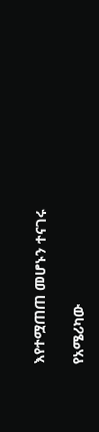እየተሟጠጠ መሆኑን ተናገሩ

የአሜሪካው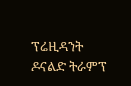ፕሬዚዳንት ዶናልድ ትራምፕ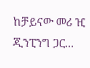ከቻይናው መሪ ዢ ጂንፒንግ ጋር...